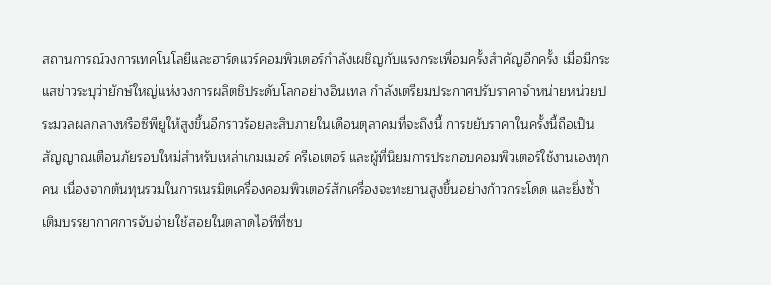สถานการณ์วงการเทคโนโลยีและฮาร์ดแวร์คอมพิวเตอร์กำลังเผชิญกับแรงกระเพื่อมครั้งสำคัญอีกครั้ง เมื่อมีกระแสข่าวระบุว่ายักษ์ใหญ่แห่งวงการผลิตชิประดับโลกอย่างอินเทล กำลังเตรียมประกาศปรับราคาจำหน่ายหน่วยประมวลผลกลางหรือซีพียูให้สูงขึ้นอีกราวร้อยละสิบภายในเดือนตุลาคมที่จะถึงนี้ การขยับราคาในครั้งนี้ถือเป็นสัญญาณเตือนภัยรอบใหม่สำหรับเหล่าเกมเมอร์ ครีเอเตอร์ และผู้ที่นิยมการประกอบคอมพิวเตอร์ใช้งานเองทุกคน เนื่องจากต้นทุนรวมในการเนรมิตเครื่องคอมพิวเตอร์สักเครื่องจะทะยานสูงขึ้นอย่างก้าวกระโดด และยิ่งซ้ำเติมบรรยากาศการจับจ่ายใช้สอยในตลาดไอทีที่ซบ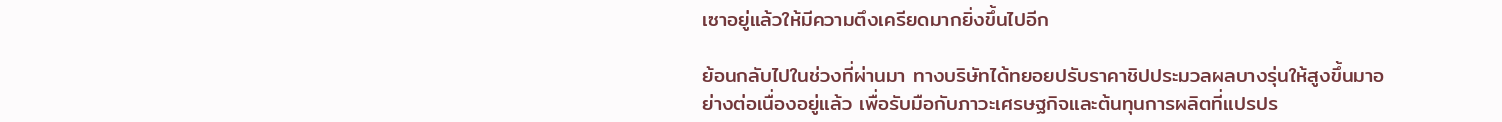เซาอยู่แล้วให้มีความตึงเครียดมากยิ่งขึ้นไปอีก

ย้อนกลับไปในช่วงที่ผ่านมา ทางบริษัทได้ทยอยปรับราคาชิปประมวลผลบางรุ่นให้สูงขึ้นมาอย่างต่อเนื่องอยู่แล้ว เพื่อรับมือกับภาวะเศรษฐกิจและต้นทุนการผลิตที่แปรปร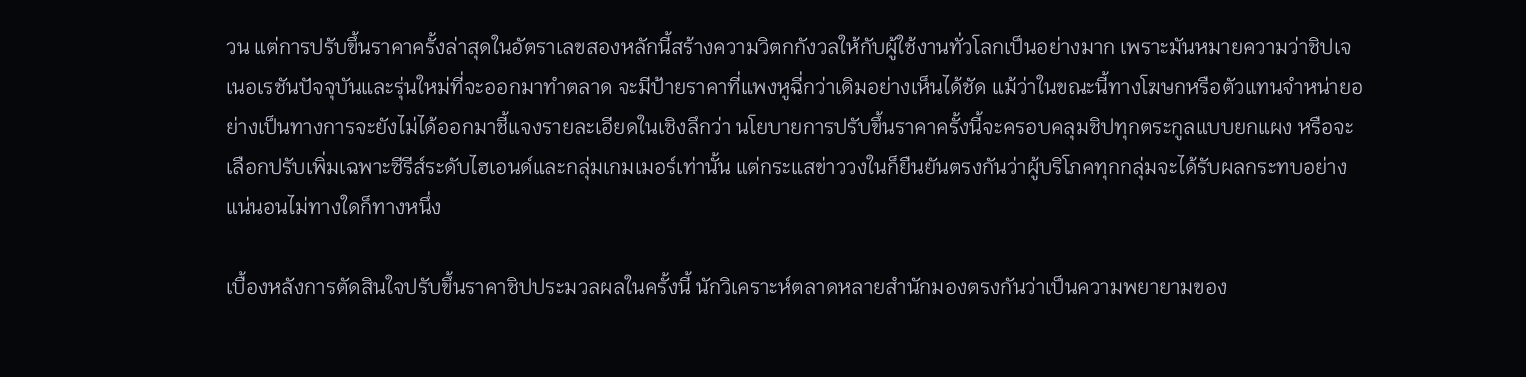วน แต่การปรับขึ้นราคาครั้งล่าสุดในอัตราเลขสองหลักนี้สร้างความวิตกกังวลให้กับผู้ใช้งานทั่วโลกเป็นอย่างมาก เพราะมันหมายความว่าชิปเจเนอเรชันปัจจุบันและรุ่นใหม่ที่จะออกมาทำตลาด จะมีป้ายราคาที่แพงหูฉี่กว่าเดิมอย่างเห็นได้ชัด แม้ว่าในขณะนี้ทางโฆษกหรือตัวแทนจำหน่ายอย่างเป็นทางการจะยังไม่ได้ออกมาชี้แจงรายละเอียดในเชิงลึกว่า นโยบายการปรับขึ้นราคาครั้งนี้จะครอบคลุมชิปทุกตระกูลแบบยกแผง หรือจะเลือกปรับเพิ่มเฉพาะซีรีส์ระดับไฮเอนด์และกลุ่มเกมเมอร์เท่านั้น แต่กระแสข่าววงในก็ยืนยันตรงกันว่าผู้บริโภคทุกกลุ่มจะได้รับผลกระทบอย่างแน่นอนไม่ทางใดก็ทางหนึ่ง

เบื้องหลังการตัดสินใจปรับขึ้นราคาชิปประมวลผลในครั้งนี้ นักวิเคราะห์ตลาดหลายสำนักมองตรงกันว่าเป็นความพยายามของ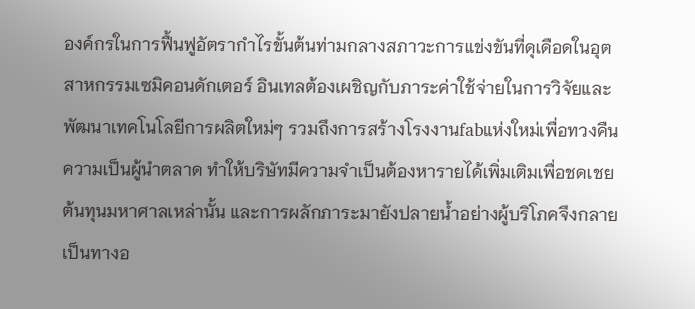องค์กรในการฟื้นฟูอัตรากำไรขั้นต้นท่ามกลางสภาวะการแข่งขันที่ดุเดือดในอุตสาหกรรมเซมิคอนดักเตอร์ อินเทลต้องเผชิญกับภาระค่าใช้จ่ายในการวิจัยและพัฒนาเทคโนโลยีการผลิตใหม่ๆ รวมถึงการสร้างโรงงานfabแห่งใหม่เพื่อทวงคืนความเป็นผู้นำตลาด ทำให้บริษัทมีความจำเป็นต้องหารายได้เพิ่มเติมเพื่อชดเชยต้นทุนมหาศาลเหล่านั้น และการผลักภาระมายังปลายน้ำอย่างผู้บริโภคจึงกลายเป็นทางอ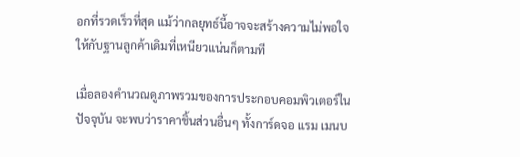อกที่รวดเร็วที่สุด แม้ว่ากลยุทธ์นี้อาจจะสร้างความไม่พอใจให้กับฐานลูกค้าเดิมที่เหนียวแน่นก็ตามที

เมื่อลองคำนวณดูภาพรวมของการประกอบคอมพิวเตอร์ในปัจจุบัน จะพบว่าราคาชิ้นส่วนอื่นๆ ทั้งการ์ดจอ แรม เมนบ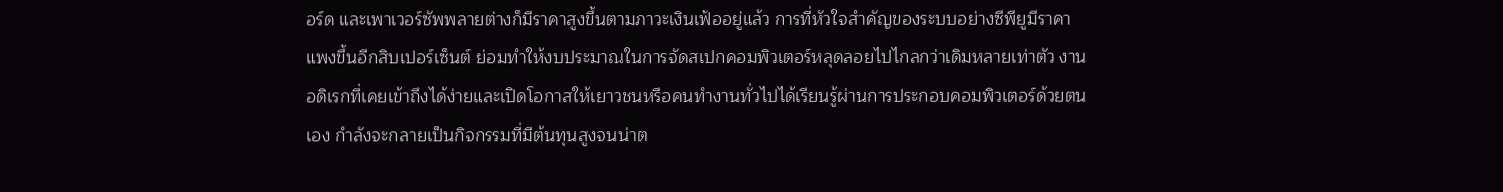อร์ด และเพาเวอร์ซัพพลายต่างก็มีราคาสูงขึ้นตามภาวะเงินเฟ้ออยู่แล้ว การที่หัวใจสำคัญของระบบอย่างซีพียูมีราคาแพงขึ้นอีกสิบเปอร์เซ็นต์ ย่อมทำให้งบประมาณในการจัดสเปกคอมพิวเตอร์หลุดลอยไปไกลกว่าเดิมหลายเท่าตัว งานอดิเรกที่เคยเข้าถึงได้ง่ายและเปิดโอกาสให้เยาวชนหรือคนทำงานทั่วไปได้เรียนรู้ผ่านการประกอบคอมพิวเตอร์ด้วยตนเอง กำลังจะกลายเป็นกิจกรรมที่มีต้นทุนสูงจนน่าต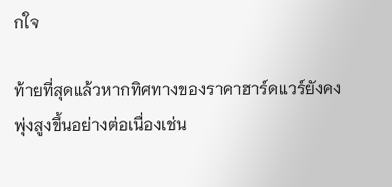กใจ

ท้ายที่สุดแล้วหากทิศทางของราคาฮาร์ดแวร์ยังคงพุ่งสูงขึ้นอย่างต่อเนื่องเช่น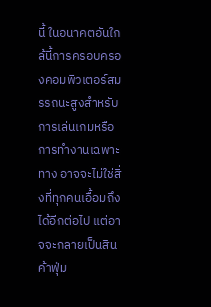นี้ ในอนาคตอันใกล้นี้การครอบครองคอมพิวเตอร์สมรรถนะสูงสำหรับการเล่นเกมหรือการทำงานเฉพาะทาง อาจจะไม่ใช่สิ่งที่ทุกคนเอื้อมถึงได้อีกต่อไป แต่อาจจะกลายเป็นสินค้าฟุ่ม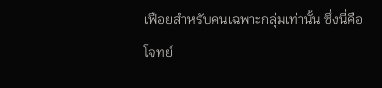เฟือยสำหรับคนเฉพาะกลุ่มเท่านั้น ซึ่งนี่คือโจทย์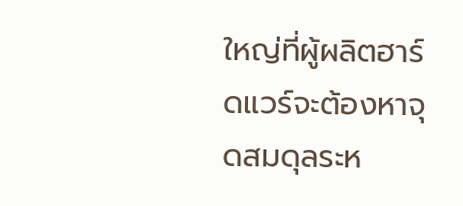ใหญ่ที่ผู้ผลิตฮาร์ดแวร์จะต้องหาจุดสมดุลระห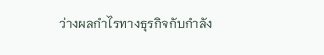ว่างผลกำไรทางธุรกิจกับกำลัง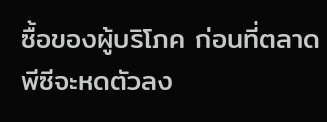ซื้อของผู้บริโภค ก่อนที่ตลาดพีซีจะหดตัวลง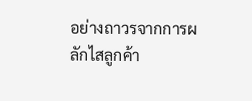อย่างถาวรจากการผลักไสลูกค้า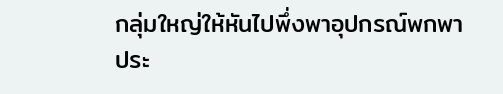กลุ่มใหญ่ให้หันไปพึ่งพาอุปกรณ์พกพาประ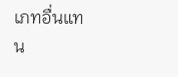เภทอื่นแทน